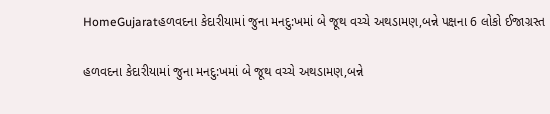HomeGujaratહળવદના કેદારીયામાં જુના મનદુ:ખમાં બે જૂથ વચ્ચે અથડામણ,બન્ને પક્ષના 6 લોકો ઈજાગ્રસ્ત

હળવદના કેદારીયામાં જુના મનદુ:ખમાં બે જૂથ વચ્ચે અથડામણ,બન્ને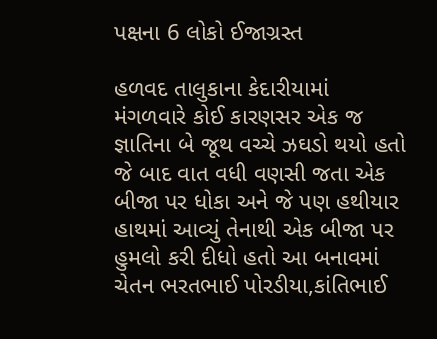પક્ષના 6 લોકો ઈજાગ્રસ્ત

હળવદ તાલુકાના કેદારીયામાં મંગળવારે કોઈ કારણસર એક જ જ્ઞાતિના બે જૂથ વચ્ચે ઝઘડો થયો હતો જે બાદ વાત વધી વણસી જતા એક બીજા પર ધોકા અને જે પણ હથીયાર હાથમાં આવ્યું તેનાથી એક બીજા પર હુમલો કરી દીધો હતો આ બનાવમાં ચેતન ભરતભાઈ પોરડીયા,કાંતિભાઈ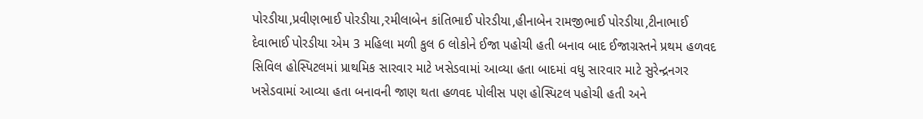પોરડીયા,પ્રવીણભાઈ પોરડીયા,રમીલાબેન કાંતિભાઈ પોરડીયા,હીનાબેન રામજીભાઈ પોરડીયા,ટીનાભાઈ દેવાભાઈ પોરડીયા એમ 3 મહિલા મળી કુલ 6 લોકોને ઈજા પહોચી હતી બનાવ બાદ ઈજાગ્રસ્તને પ્રથમ હળવદ સિવિલ હોસ્પિટલમાં પ્રાથમિક સારવાર માટે ખસેડવામાં આવ્યા હતા બાદમાં વધુ સારવાર માટે સુરેન્દ્રનગર ખસેડવામાં આવ્યા હતા બનાવની જાણ થતા હળવદ પોલીસ પણ હોસ્પિટલ પહોચી હતી અને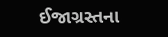ઈજાગ્રસ્તના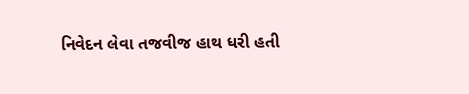નિવેદન લેવા તજવીજ હાથ ધરી હતી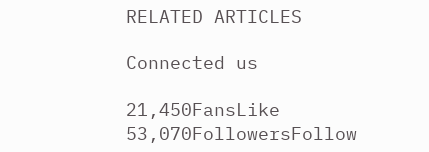RELATED ARTICLES

Connected us

21,450FansLike
53,070FollowersFollow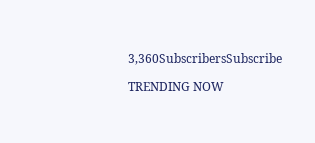3,360SubscribersSubscribe

TRENDING NOW